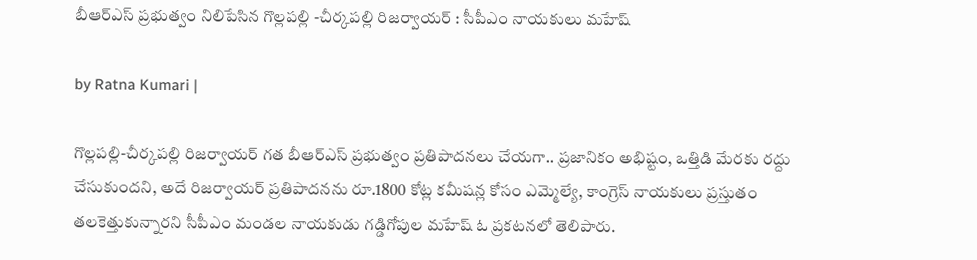బీఆర్ఎస్ ప్ర‌భుత్వం నిలిపేసిన గొల్లపల్లి -చీర్కపల్లి రిజర్వాయర్ : సీపీఎం నాయ‌కులు మ‌హేష్

by Ratna Kumari |

గొల్ల‌ప‌ల్లి-చీర్క‌ప‌ల్లి రిజ‌ర్వాయ‌ర్ గ‌త బీఆర్ఎస్ ప్ర‌భుత్వం ప్ర‌తిపాద‌న‌లు చేయ‌గా.. ప్ర‌జానికం అభిష్టం, ఒత్తిడి మేర‌కు ర‌ద్దు చేసుకుంద‌ని, అదే రిజ‌ర్వాయ‌ర్ ప్ర‌తిపాద‌న‌ను రూ.1800 కోట్ల క‌మీష‌న్ల కోసం ఎమ్మెల్యే, కాంగ్రెస్ నాయ‌కులు ప్ర‌స్తుతం త‌లకెత్తుకున్నార‌ని సీపీఎం మండ‌ల నాయ‌కుడు గ‌డ్డిగోపుల మ‌హేష్ ఓ ప్ర‌క‌టన‌లో తెలిపారు.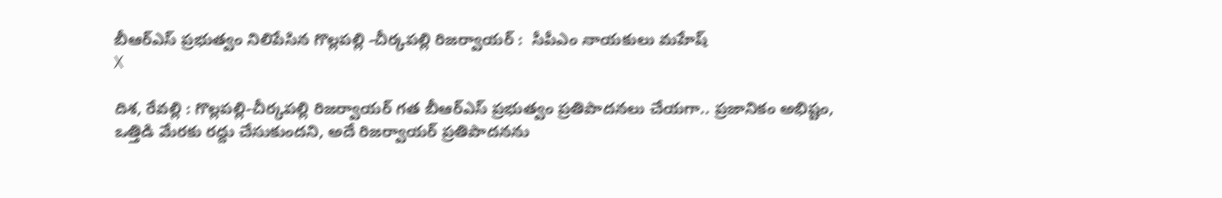బీఆర్ఎస్ ప్ర‌భుత్వం నిలిపేసిన గొల్లపల్లి -చీర్కపల్లి రిజర్వాయర్ :  సీపీఎం నాయ‌కులు మ‌హేష్
X

దిశ‌, రేవ‌ల్లి : గొల్ల‌ప‌ల్లి-చీర్క‌ప‌ల్లి రిజ‌ర్వాయ‌ర్ గ‌త బీఆర్ఎస్ ప్ర‌భుత్వం ప్ర‌తిపాద‌న‌లు చేయ‌గా.. ప్ర‌జానికం అభిష్టం, ఒత్తిడి మేర‌కు ర‌ద్దు చేసుకుంద‌ని, అదే రిజ‌ర్వాయ‌ర్ ప్ర‌తిపాద‌న‌ను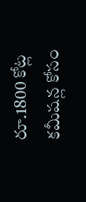రూ.1800 కోట్ల క‌మీష‌న్ల కోసం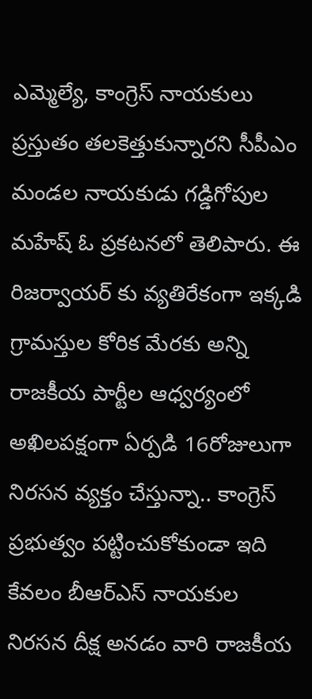ఎమ్మెల్యే, కాంగ్రెస్ నాయ‌కులు ప్ర‌స్తుతం త‌లకెత్తుకున్నార‌ని సీపీఎం మండ‌ల నాయ‌కుడు గ‌డ్డిగోపుల మ‌హేష్ ఓ ప్ర‌క‌టన‌లో తెలిపారు. ఈ రిజర్వాయర్ కు వ్యతిరేకంగా ఇక్కడి గ్రామస్తుల కోరిక మేరకు అన్ని రాజకీయ పార్టీల ఆధ్వర్యంలో అఖిలపక్షంగా ఏర్పడి 16రోజులుగా నిరసన వ్యక్తం చేస్తున్నా.. కాంగ్రెస్ ప్రభుత్వం పట్టించుకోకుండా ఇది కేవలం బీఆర్ఎస్ నాయకుల నిరసన దీక్ష అనడం వారి రాజకీయ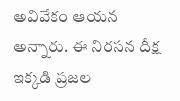అవివేకం ఆయన అన్నారు. ఈ నిరసన దీక్ష ఇక్కడి ప్రజల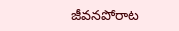జీవనపోరాట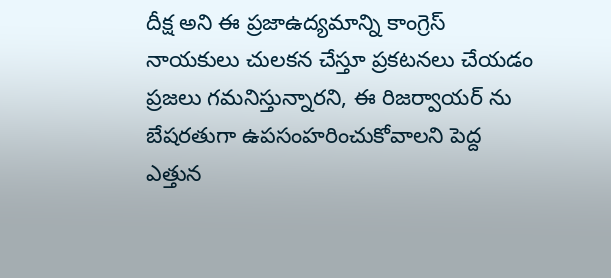దీక్ష అని ఈ ప్రజాఉద్యమాన్ని కాంగ్రెస్ నాయకులు చులకన చేస్తూ ప్రకటనలు చేయడం ప్రజలు గమనిస్తున్నారని, ఈ రిజర్వాయర్ ను బేషరతుగా ఉపసంహరించుకోవాలని పెద్ద ఎత్తున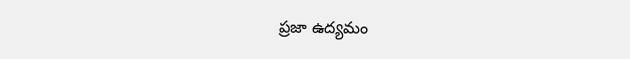ప్రజా ఉద్యమం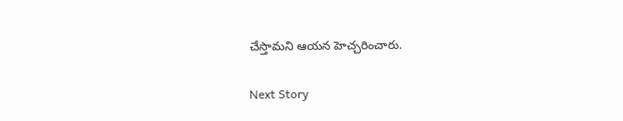చేస్తామని ఆయన హెచ్చరించారు.

Next Story